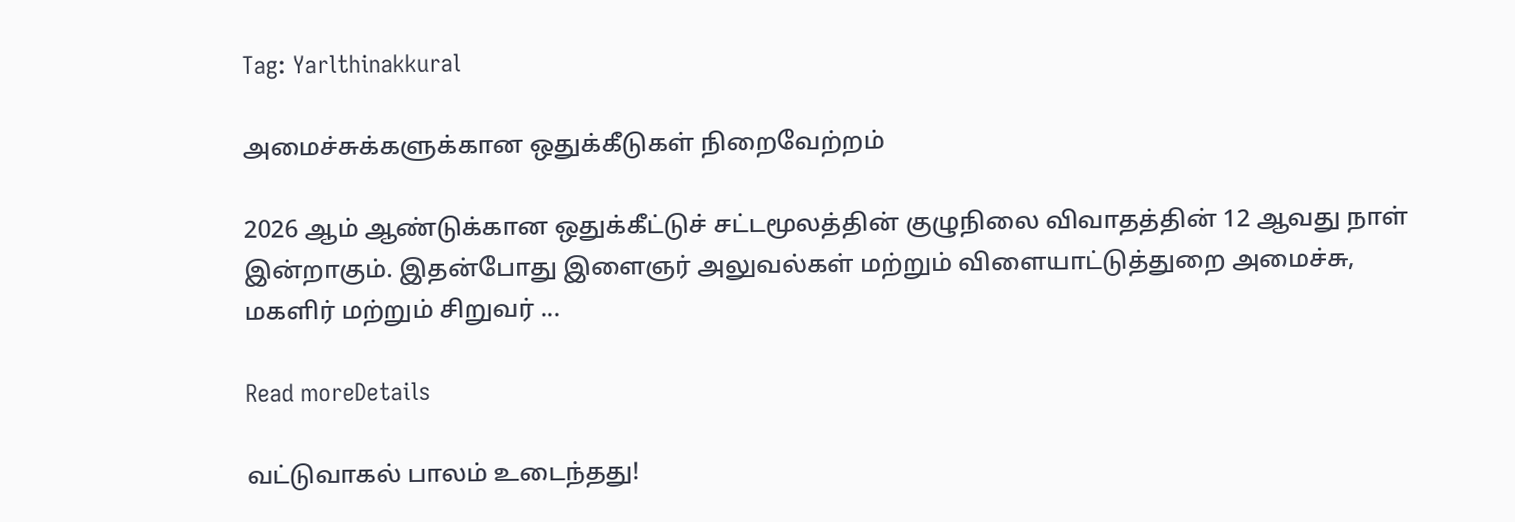Tag: Yarlthinakkural

அமைச்சுக்களுக்கான ஒதுக்கீடுகள் நிறைவேற்றம்

2026 ஆம் ஆண்டுக்கான ஒதுக்கீட்டுச் சட்டமூலத்தின் குழுநிலை விவாதத்தின் 12 ஆவது நாள் இன்றாகும். இதன்போது இளைஞர் அலுவல்கள் மற்றும் விளையாட்டுத்துறை அமைச்சு, மகளிர் மற்றும் சிறுவர் ...

Read moreDetails

வட்டுவாகல் பாலம் உடைந்தது!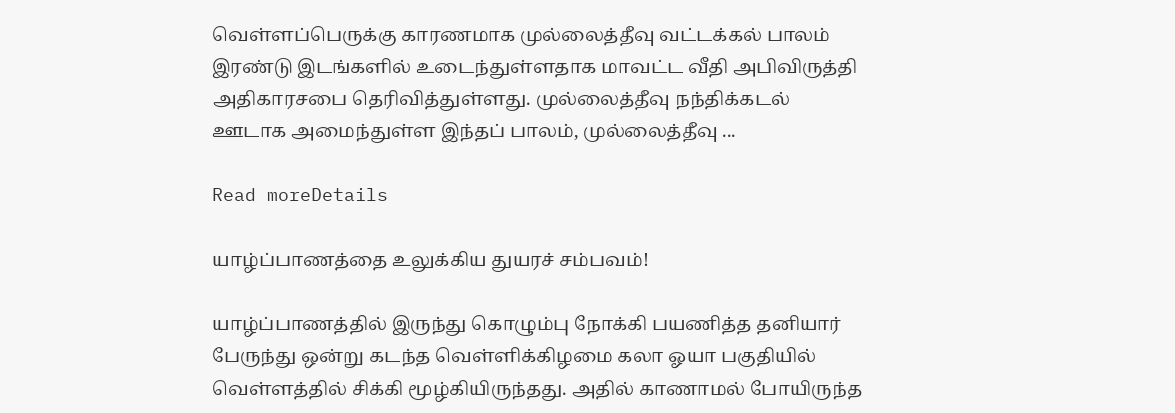வெள்ளப்பெருக்கு காரணமாக முல்லைத்தீவு வட்டக்கல் பாலம் இரண்டு இடங்களில் உடைந்துள்ளதாக மாவட்ட வீதி அபிவிருத்தி அதிகாரசபை தெரிவித்துள்ளது. முல்லைத்தீவு நந்திக்கடல் ஊடாக அமைந்துள்ள இந்தப் பாலம், முல்லைத்தீவு ...

Read moreDetails

யாழ்ப்பாணத்தை உலுக்கிய துயரச் சம்பவம்!

யாழ்ப்பாணத்தில் இருந்து கொழும்பு நோக்கி பயணித்த தனியார் பேருந்து ஒன்று கடந்‌த வெள்ளிக்கிழமை கலா ஓயா பகுதியில் வெள்ளத்தில் சிக்கி மூழ்கியிருந்தது. அதில் காணாமல் போயிருந்த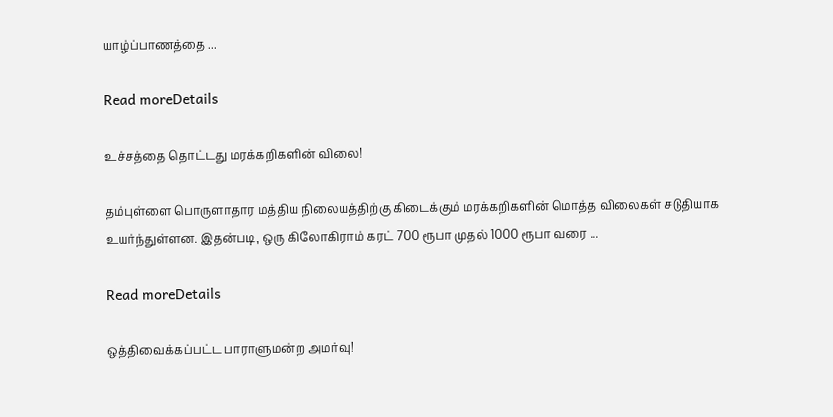யாழ்ப்பாணத்தை ...

Read moreDetails

உச்சத்தை தொட்டது மரக்கறிகளின் விலை!

தம்புள்ளை பொருளாதார மத்திய நிலையத்திற்கு கிடைக்கும் மரக்கறிகளின் மொத்த விலைகள் சடுதியாக உயர்ந்துள்ளன. இதன்படி, ஒரு கிலோகிராம் கரட் 700 ரூபா முதல் 1000 ரூபா வரை ...

Read moreDetails

ஒத்திவைக்கப்பட்ட பாராளுமன்ற அமர்வு!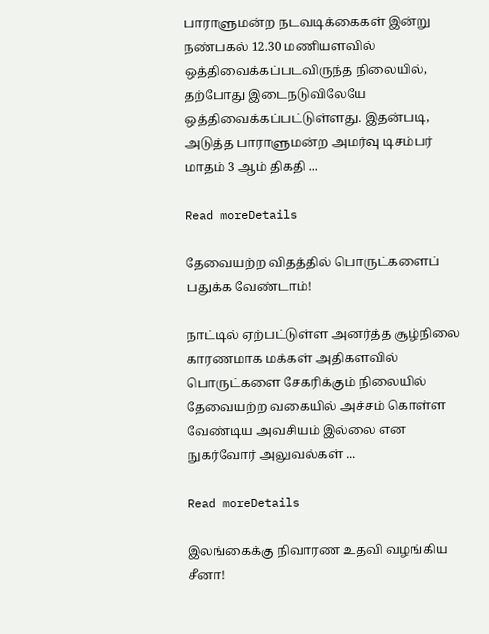பாராளுமன்ற நடவடிக்கைகள் இன்று நண்பகல் 12.30 மணியளவில் ஒத்திவைக்கப்படவிருந்த நிலையில், தற்போது இடைநடுவிலேயே ஒத்திவைக்கப்பட்டுள்ளது. இதன்படி, அடுத்த பாராளுமன்ற அமர்வு டிசம்பர் மாதம் 3 ஆம் திகதி ...

Read moreDetails

தேவையற்ற விதத்தில் பொருட்களைப் பதுக்க வேண்டாம்!

நாட்டில் ஏற்பட்டுள்ள அனர்த்த சூழ்நிலை காரணமாக மக்கள் அதிகளவில் பொருட்களை சேகரிக்கும் நிலையில் தேவையற்ற வகையில் அச்சம் கொள்ள வேண்டிய அவசியம் இல்லை என நுகர்வோர் அலுவல்கள் ...

Read moreDetails

இலங்கைக்கு நிவாரண உதவி வழங்கிய சீனா!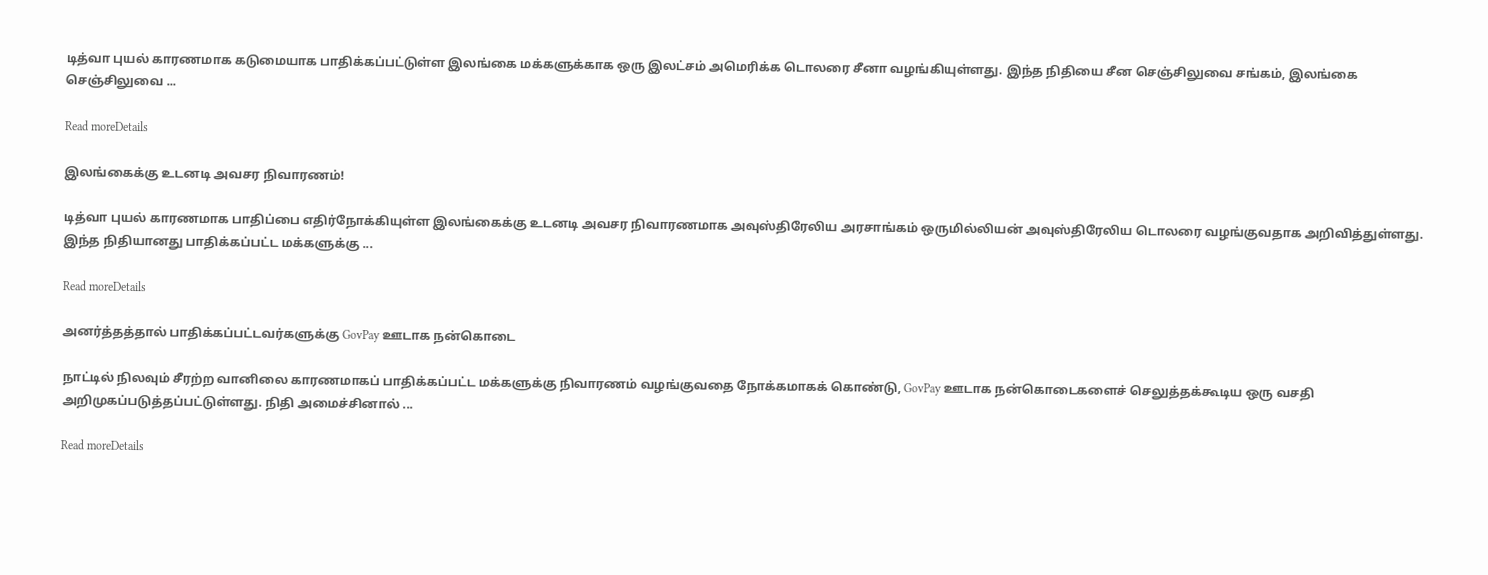டித்வா புயல் காரணமாக கடுமையாக பாதிக்கப்பட்டுள்ள இலங்கை மக்களுக்காக ஒரு இலட்சம் அமெரிக்க டொலரை சீனா வழங்கியுள்ளது. இந்த நிதியை சீன செஞ்சிலுவை சங்கம், இலங்கை செஞ்சிலுவை ...

Read moreDetails

இலங்கைக்கு உடனடி அவசர நிவாரணம்!

டித்வா புயல் காரணமாக பாதிப்பை எதிர்நோக்கியுள்ள இலங்கைக்கு உடனடி அவசர நிவாரணமாக அவுஸ்திரேலிய அரசாங்கம் ஒருமில்லியன் அவுஸ்திரேலிய டொலரை வழங்குவதாக அறிவித்துள்ளது. இந்த நிதியானது பாதிக்கப்பட்ட மக்களுக்கு ...

Read moreDetails

அனர்த்தத்தால் பாதிக்கப்பட்டவர்களுக்கு GovPay ஊடாக நன்கொடை

நாட்டில் நிலவும் சீரற்ற வானிலை காரணமாகப் பாதிக்கப்பட்ட மக்களுக்கு நிவாரணம் வழங்குவதை நோக்கமாகக் கொண்டு, GovPay ஊடாக நன்கொடைகளைச் செலுத்தக்கூடிய ஒரு வசதி அறிமுகப்படுத்தப்பட்டுள்ளது. நிதி அமைச்சினால் ...

Read moreDetails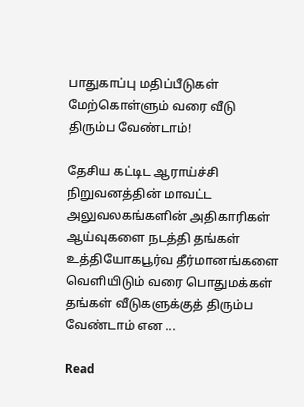பாதுகாப்பு மதிப்பீடுகள் மேற்கொள்ளும் வரை வீடு திரும்ப வேண்டாம்!

தேசிய கட்டிட ஆராய்ச்சி நிறுவனத்தின் மாவட்ட அலுவலகங்களின் அதிகாரிகள் ஆய்வுகளை நடத்தி தங்கள் உத்தியோகபூர்வ தீர்மானங்களை வெளியிடும் வரை பொதுமக்கள் தங்கள் வீடுகளுக்குத் திரும்ப வேண்டாம் என ...

Read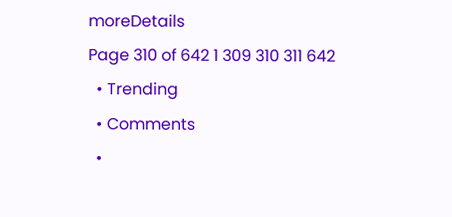moreDetails
Page 310 of 642 1 309 310 311 642
  • Trending
  • Comments
  •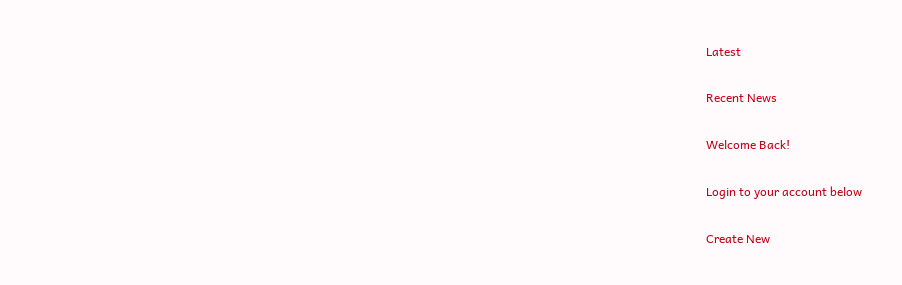Latest

Recent News

Welcome Back!

Login to your account below

Create New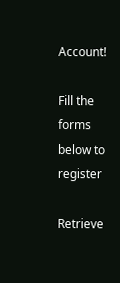Account!

Fill the forms below to register

Retrieve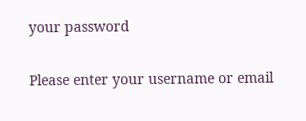your password

Please enter your username or email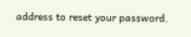address to reset your password.